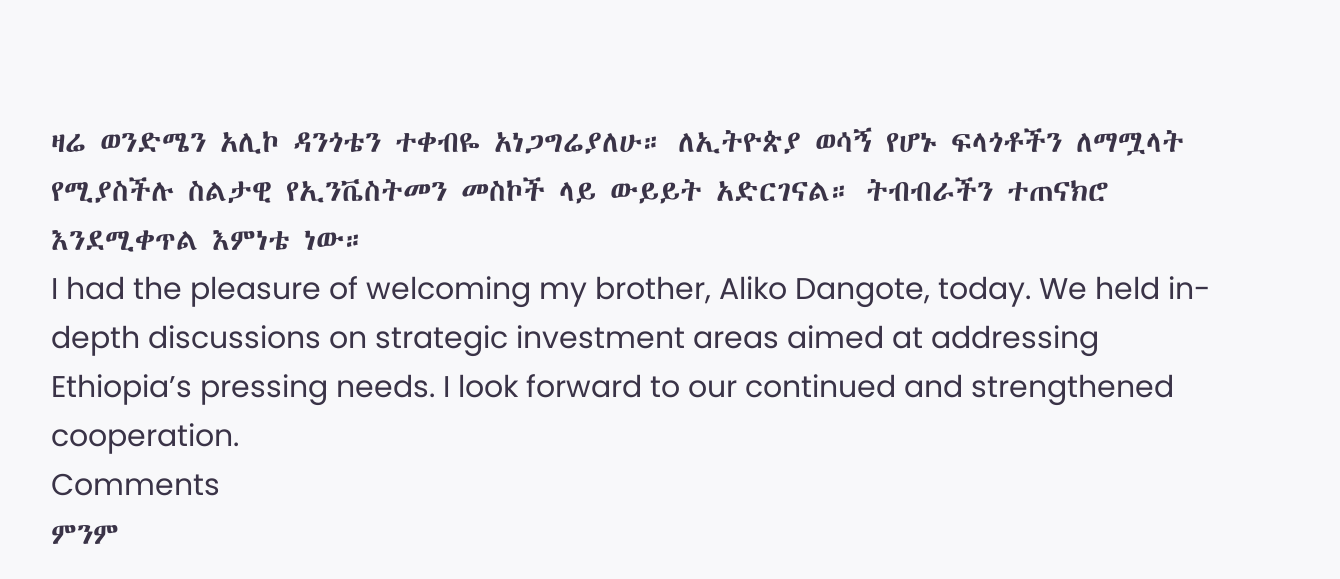ዛሬ ወንድሜን አሊኮ ዳንጎቴን ተቀብዬ አነጋግሬያለሁ። ለኢትዮጵያ ወሳኝ የሆኑ ፍላጎቶችን ለማሟላት የሚያስችሉ ስልታዊ የኢንቬስትመን መስኮች ላይ ውይይት አድርገናል። ትብብራችን ተጠናክሮ እንደሚቀጥል እምነቴ ነው።
I had the pleasure of welcoming my brother, Aliko Dangote, today. We held in-depth discussions on strategic investment areas aimed at addressing Ethiopia’s pressing needs. I look forward to our continued and strengthened cooperation.
Comments
ምንም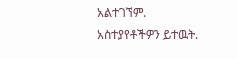አልተገኘም.
አስተያየቶችዎን ይተዉት.